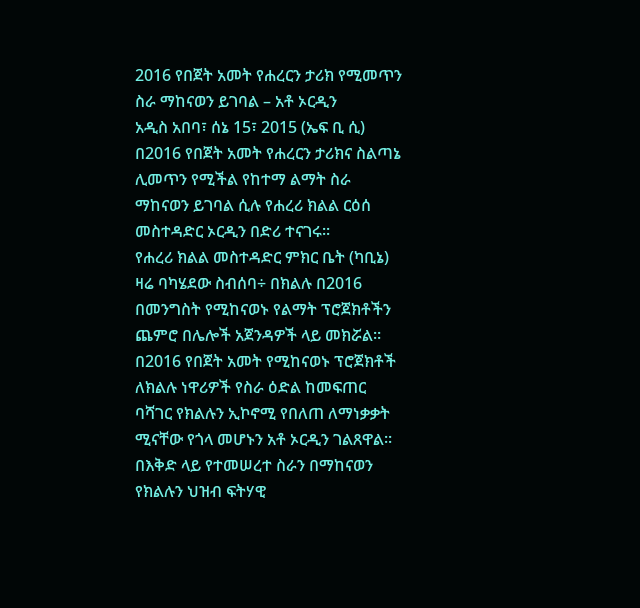2016 የበጀት አመት የሐረርን ታሪክ የሚመጥን ስራ ማከናወን ይገባል – አቶ ኦርዲን
አዲስ አበባ፣ ሰኔ 15፣ 2015 (ኤፍ ቢ ሲ) በ2016 የበጀት አመት የሐረርን ታሪክና ስልጣኔ ሊመጥን የሚችል የከተማ ልማት ስራ ማከናወን ይገባል ሲሉ የሐረሪ ክልል ርዕሰ መስተዳድር ኦርዲን በድሪ ተናገሩ፡፡
የሐረሪ ክልል መስተዳድር ምክር ቤት (ካቢኔ) ዛሬ ባካሄደው ስብሰባ÷ በክልሉ በ2016 በመንግስት የሚከናወኑ የልማት ፕሮጀክቶችን ጨምሮ በሌሎች አጀንዳዎች ላይ መክሯል።
በ2016 የበጀት አመት የሚከናወኑ ፕሮጀክቶች ለክልሉ ነዋሪዎች የስራ ዕድል ከመፍጠር ባሻገር የክልሉን ኢኮኖሚ የበለጠ ለማነቃቃት ሚናቸው የጎላ መሆኑን አቶ ኦርዲን ገልጸዋል፡፡
በእቅድ ላይ የተመሠረተ ስራን በማከናወን የክልሉን ህዝብ ፍትሃዊ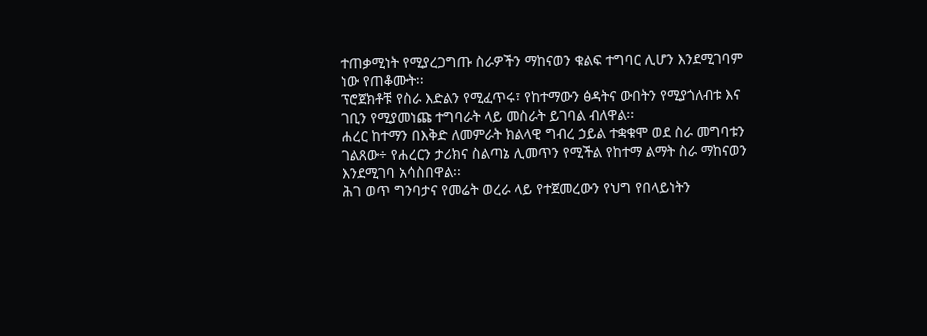ተጠቃሚነት የሚያረጋግጡ ስራዎችን ማከናወን ቁልፍ ተግባር ሊሆን እንደሚገባም ነው የጠቆሙት፡፡
ፕሮጀክቶቹ የስራ እድልን የሚፈጥሩ፣ የከተማውን ፅዳትና ውበትን የሚያጎለብቱ እና ገቢን የሚያመነጩ ተግባራት ላይ መስራት ይገባል ብለዋል፡፡
ሐረር ከተማን በእቅድ ለመምራት ክልላዊ ግብረ ኃይል ተቋቁሞ ወደ ስራ መግባቱን ገልጸው÷ የሐረርን ታሪክና ስልጣኔ ሊመጥን የሚችል የከተማ ልማት ስራ ማከናወን እንደሚገባ አሳስበዋል፡፡
ሕገ ወጥ ግንባታና የመሬት ወረራ ላይ የተጀመረውን የህግ የበላይነትን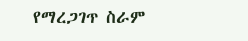የማረጋገጥ ስራም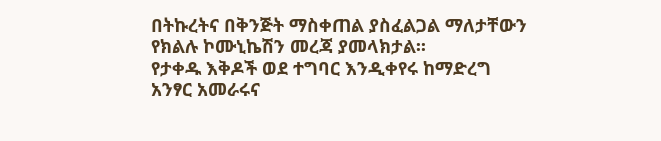በትኩረትና በቅንጅት ማስቀጠል ያስፈልጋል ማለታቸውን የክልሉ ኮሙኒኬሽን መረጃ ያመላክታል፡፡
የታቀዱ እቅዶች ወደ ተግባር እንዲቀየሩ ከማድረግ አንፃር አመራሩና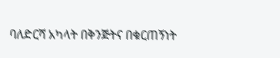ባለድርሻ አካላት በቅንጅትና በቁርጠኝነት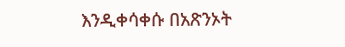እንዲቀሳቀሱ በአጽንኦት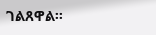ገልጸዋል፡፡